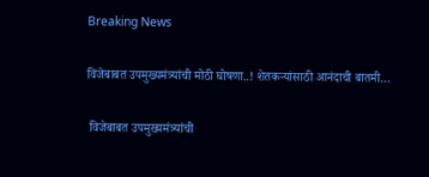Breaking News

विजेबाबत उपमुख्यमंत्र्यांची मोठी घोषणा..! शेतकऱ्यांसाठी आनंदाची बातमी…

 विजेबाबत उपमुख्यमंत्र्यांची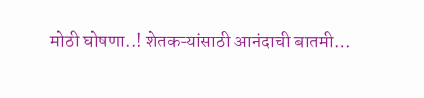मोठी घोषणा..! शेतकऱ्यांसाठी आनंदाची बातमी…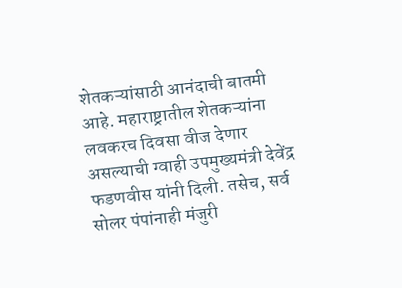शेतकऱ्यांसाठी आनंदाची बातमी आहे. महाराष्ट्रातील शेतकऱ्यांना लवकरच दिवसा वीज देणार असल्याची ग्वाही उपमुख्यमंत्री देवेंद्र फडणवीस यांनी दिली. तसेच, सर्व सोलर पंपांनाही मंजुरी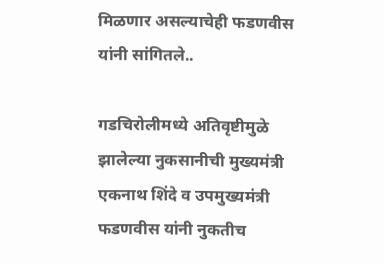मिळणार असल्याचेही फडणवीस यांनी सांगितले..

गडचिरोलीमध्ये अतिवृष्टीमुळे झालेल्या नुकसानीची मुख्यमंत्री एकनाथ शिंदे व उपमुख्यमंत्री फडणवीस यांनी नुकतीच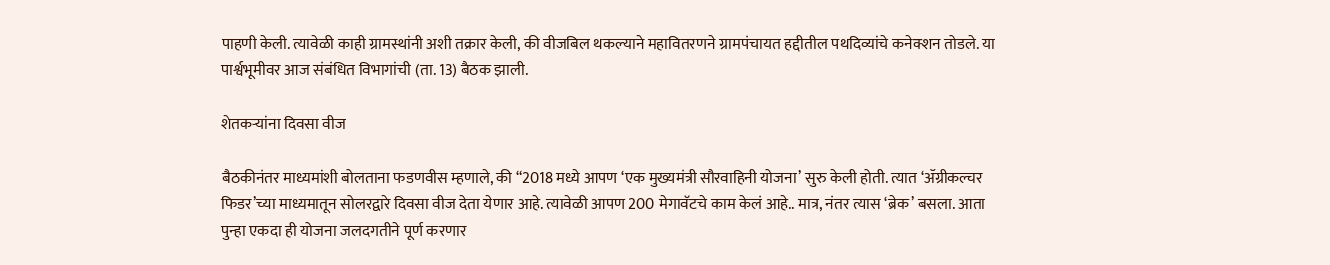पाहणी केली. त्यावेळी काही ग्रामस्थांनी अशी तक्रार केली, की वीजबिल थकल्याने महावितरणने ग्रामपंचायत हद्दीतील पथदिव्यांचे कनेक्शन तोडले. या पार्श्वभूमीवर आज संबंधित विभागांची (ता. 13) बैठक झाली.

शेतकऱ्यांना दिवसा वीज

बैठकीनंतर माध्यमांशी बोलताना फडणवीस म्हणाले, की “2018 मध्ये आपण ‘एक मुख्यमंत्री सौरवाहिनी योजना’ सुरु केली होती. त्यात ‘ॲग्रीकल्चर फिडर’च्या माध्यमातून सोलरद्वारे दिवसा वीज देता येणार आहे. त्यावेळी आपण 200 मेगावॅटचे काम केलं आहे.. मात्र, नंतर त्यास ‘ब्रेक’ बसला. आता पुन्हा एकदा ही योजना जलदगतीने पूर्ण करणार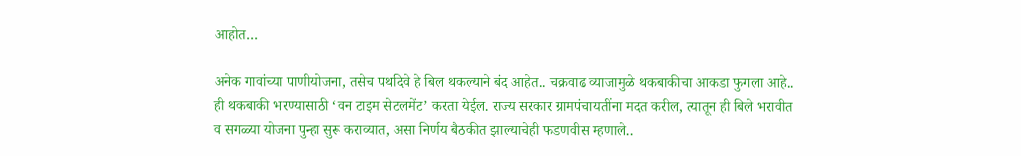आहोत…

अनेक गावांच्या पाणीयोजना, तसेच पथदिवे हे बिल थकल्याने बंद आहेत.. चक्रवाढ व्याजामुळे थकबाकीचा आकडा फुगला आहे.. ही थकबाकी भरण्यासाठी ‘वन टाइम सेटलमेंट’ करता येईल. राज्य सरकार ग्रामपंचायतींना मदत करील, त्यातून ही बिले भरावीत व सगळ्या योजना पुन्हा सुरू कराव्यात, असा निर्णय बैठकीत झाल्याचेही फडणवीस म्हणाले..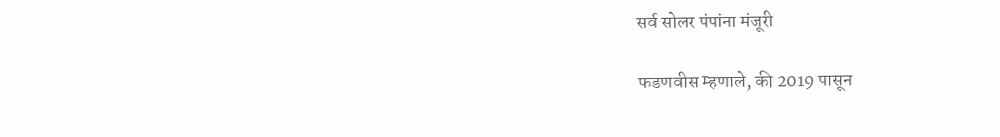सर्व सोलर पंपांना मंजूरी

फडणवीस म्हणाले, की 2019 पासून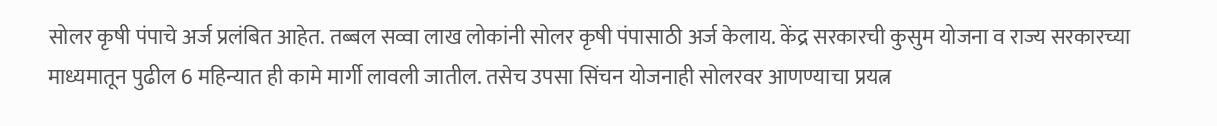सोलर कृषी पंपाचे अर्ज प्रलंबित आहेत. तब्बल सव्वा लाख लोकांनी सोलर कृषी पंपासाठी अर्ज केलाय. केंद्र सरकारची कुसुम योजना व राज्य सरकारच्या माध्यमातून पुढील 6 महिन्यात ही कामे मार्गी लावली जातील. तसेच उपसा सिंचन योजनाही सोलरवर आणण्याचा प्रयत्न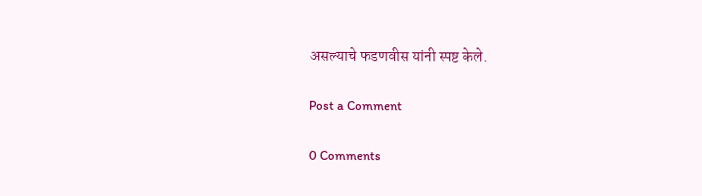असल्याचे फडणवीस यांनी स्पष्ट केले.

Post a Comment

0 Comments